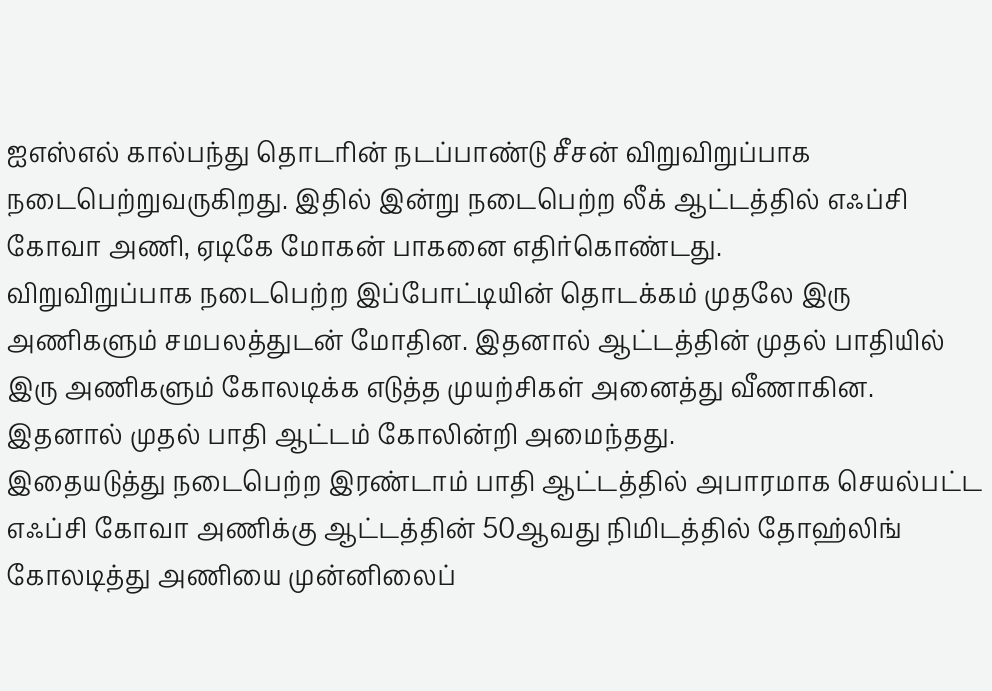ஐஎஸ்எல் கால்பந்து தொடரின் நடப்பாண்டு சீசன் விறுவிறுப்பாக நடைபெற்றுவருகிறது. இதில் இன்று நடைபெற்ற லீக் ஆட்டத்தில் எஃப்சி கோவா அணி, ஏடிகே மோகன் பாகனை எதிர்கொண்டது.
விறுவிறுப்பாக நடைபெற்ற இப்போட்டியின் தொடக்கம் முதலே இரு அணிகளும் சமபலத்துடன் மோதின. இதனால் ஆட்டத்தின் முதல் பாதியில் இரு அணிகளும் கோலடிக்க எடுத்த முயற்சிகள் அனைத்து வீணாகின. இதனால் முதல் பாதி ஆட்டம் கோலின்றி அமைந்தது.
இதையடுத்து நடைபெற்ற இரண்டாம் பாதி ஆட்டத்தில் அபாரமாக செயல்பட்ட எஃப்சி கோவா அணிக்கு ஆட்டத்தின் 50ஆவது நிமிடத்தில் தோஹ்லிங் கோலடித்து அணியை முன்னிலைப்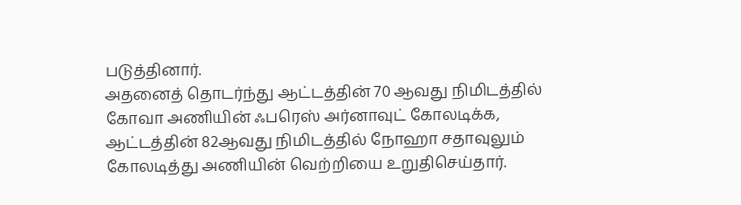படுத்தினார்.
அதனைத் தொடர்ந்து ஆட்டத்தின் 70 ஆவது நிமிடத்தில் கோவா அணியின் ஃபரெஸ் அர்னாவுட் கோலடிக்க, ஆட்டத்தின் 82ஆவது நிமிடத்தில் நோஹா சதாவுலும் கோலடித்து அணியின் வெற்றியை உறுதிசெய்தார்.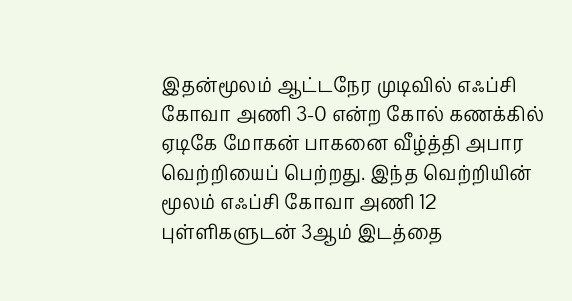இதன்மூலம் ஆட்டநேர முடிவில் எஃப்சி கோவா அணி 3-0 என்ற கோல் கணக்கில் ஏடிகே மோகன் பாகனை வீழ்த்தி அபார வெற்றியைப் பெற்றது. இந்த வெற்றியின் மூலம் எஃப்சி கோவா அணி 12 புள்ளிகளுடன் 3ஆம் இடத்தை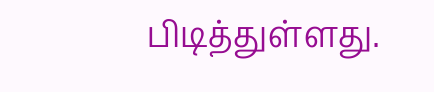பிடித்துள்ளது.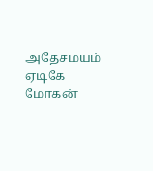அதேசமயம் ஏடிகே மோகன்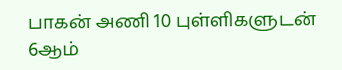பாகன் அணி 10 புள்ளிகளுடன் 6ஆம்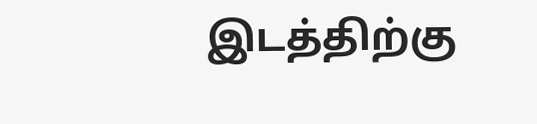இடத்திற்கு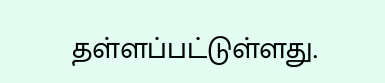தள்ளப்பட்டுள்ளது.